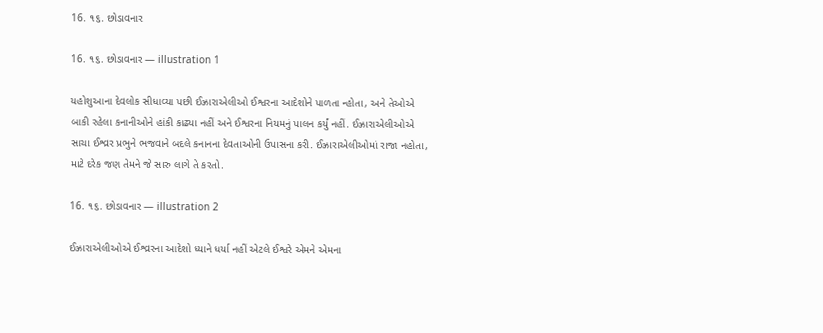16. ૧૬. છોડાવનાર

16. ૧૬. છોડાવનાર — illustration 1

યહોશુઆના દેવલોક સીધાવ્યા પછી ઈઝ્રારાએલીઓ ઈશ્વરના આદેશોને પાળતા ન્હોતા, અને તેઓએ બાકી રહેલા કનાનીઓને હાંકી કાઢ્યા નહીં અને ઈશ્વરના નિયમનું પાલન કર્યું નહીં. ઈઝ્રારાએલીઓએ સાચા ઈશ્વ્રર પ્રભુને ભજવાને બદલે કનાનના દેવતાઓની ઉપાસના કરી. ઈઝ્રારાએલીઓમાં રાજા નહોતા, માટે દરેક જણ તેમને જે સારુ લાગે તે કરતો.

16. ૧૬. છોડાવનાર — illustration 2

ઈઝ્રારાએલીઓએ ઈશ્વ્રરના આદેશો ધ્યાને ધર્યા નહીં એટલે ઈશ્વરે એમને એમના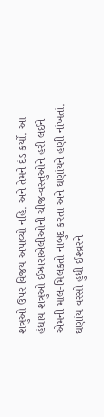શત્રુઓ ઉપર વિજય અપાવ્યો નહિ. અને તેમને દંડ કર્યો. આ હંધાય શત્રુઓ ઈઝ્રારાએલીઓની ચીજ-વસ્તુઓને હરી લઈને એમની માલ-મિલકતો નાબુદ કરતા અને ઘણાંયને હણી નાંખતાં. ઘણાંય વરસો હુધી ઈશ્વ્રરને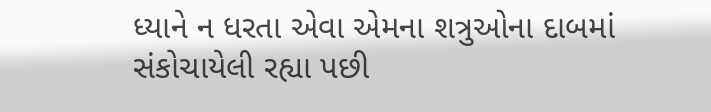ધ્યાને ન ધરતા એવા એમના શત્રુઓના દાબમાં સંકોચાયેલી રહ્યા પછી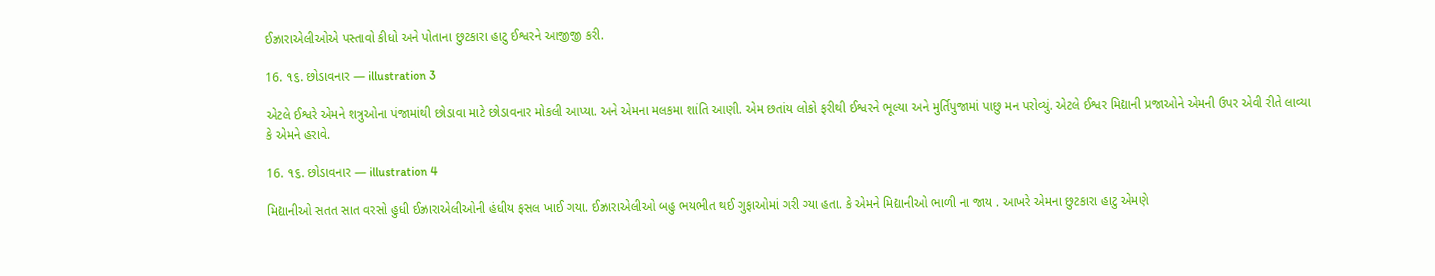ઈઝ્રારાએલીઓએ પસ્તાવો કીધો અને પોતાના છુટકારા હાટુ ઈશ્વરને આજીજી કરી.

16. ૧૬. છોડાવનાર — illustration 3

એટલે ઈશ્વરે એમને શત્રુઓના પંજામાંથી છોડાવા માટે છોડાવનાર મોકલી આપ્યા. અને એમના મલકમા શાંતિ આણી. એમ છતાંય લોકો ફરીથી ઈશ્વરને ભૂલ્યા અને મુર્તિપુજામાં પાછુ મન પરોવ્યું. એટલે ઈશ્વર મિદ્યાની પ્રજાઓને એમની ઉપર એવી રીતે લાવ્યા કે એમને હરાવે.

16. ૧૬. છોડાવનાર — illustration 4

મિદ્યાનીઓ સતત સાત વરસો હુધી ઈઝ્રારાએલીઓની હંધીય ફસલ ખાઈ ગયા. ઈઝ્રારાએલીઓ બહુ ભયભીત થઈ ગુફાઓમાં ગરી ગ્યા હતા. કે એમને મિદ્યાનીઓ ભાળી ના જાય . આખરે એમના છુટકારા હાટુ એમણે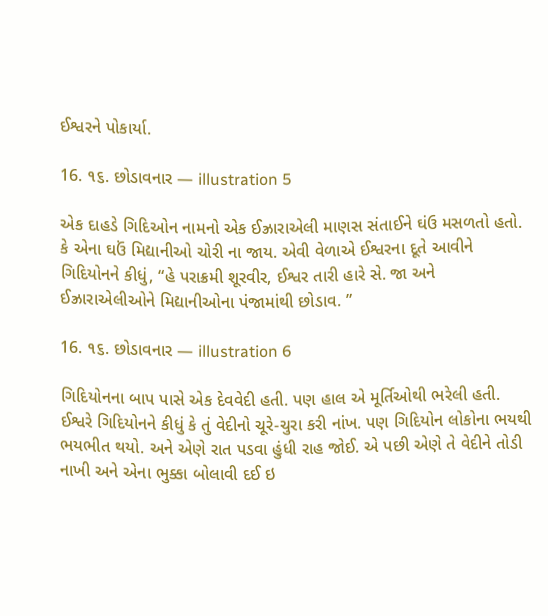ઈશ્વરને પોકાર્યા.

16. ૧૬. છોડાવનાર — illustration 5

એક દાહડે ગિદિઓન નામનો એક ઈઝ્રારાએલી માણસ સંતાઈને ઘંઉ મસળતો હતો. કે એના ઘઉં મિદ્યાનીઓ ચોરી ના જાય. એવી વેળાએ ઈશ્વરના દૂતે આવીને ગિદિયોનને કીધું, “હે પરાક્રમી શૂરવીર, ઈશ્વર તારી હારે સે. જા અને ઈઝ્રારાએલીઓને મિદ્યાનીઓના પંજામાંથી છોડાવ. ”

16. ૧૬. છોડાવનાર — illustration 6

ગિદિયોનના બાપ પાસે એક દેવવેદી હતી. પણ હાલ એ મૂર્તિઓથી ભરેલી હતી. ઈશ્વરે ગિદિયોનને કીધું કે તું વેદીનો ચૂરે-ચુરા કરી નાંખ. પણ ગિદિયોન લોકોના ભયથી ભયભીત થયો. અને એણે રાત પડવા હુંધી રાહ જોઈ. એ પછી એણે તે વેદીને તોડી નાખી અને એના ભુક્કા બોલાવી દઈ ઇ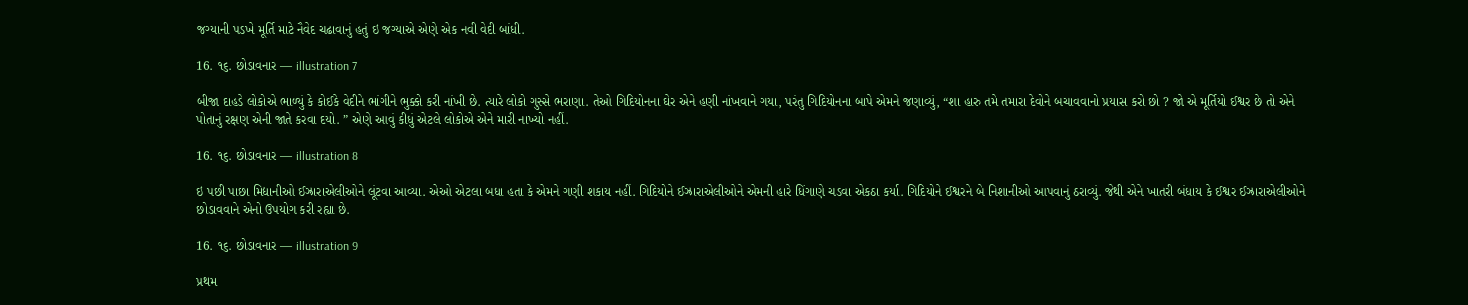જગ્યાની પડખે મૂર્તિ માટે નૈવેદ ચઢાવાનું હતું ઇ જગ્યાએ એણે એક નવી વેદી બાંધી.

16. ૧૬. છોડાવનાર — illustration 7

બીજા દાહડે લોકોએ ભાળ્યું કે કોઈકે વેદીને ભાંગીને ભુક્કો કરી નાંખી છે. ત્યારે લોકો ગુસ્સે ભરાણા. તેઓ ગિદિયોનના ઘેર એને હણી નાંખવાને ગયા, પરંતુ ગિદિયોનના બાપે એમને જણાવ્યું, “શા હારુ તમે તમારા દેવોને બચાવવાનો પ્રયાસ કરો છો ? જો એ મૂર્તિયો ઈશ્વર છે તો એને પોતાનું રક્ષણ એની જાતે કરવા દયો. ” એણે આવું કીધું એટલે લોકોએ એને મારી નાખ્યો નહીં.

16. ૧૬. છોડાવનાર — illustration 8

ઇ પછી પાછા મિદ્યાનીઓ ઈઝ્રારાએલીઓને લૂંટવા આવ્યા. એઓ એટલા બધા હતા કે એમને ગણી શકાય નહીં. ગિદિયોને ઈઝ્રારાએલીઓને એમની હારે ધિંગાણે ચડવા એકઠા કર્યા. ગિદિયોને ઈશ્વરને બે નિશાનીઓ આપવાનું ઠરાવ્યું. જેથી એને ખાતરી બંધાય કે ઈશ્વર ઈઝ્રારાએલીઓને છોડાવવાને એનો ઉપયોગ કરી રહ્યા છે.

16. ૧૬. છોડાવનાર — illustration 9

પ્રથમ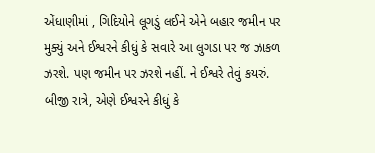એંધાણીમાં , ગિદિયોને લૂગડું લઈને એને બહાર જમીન પર મુક્યું અને ઈશ્વરને કીધું કે સવારે આ લુગડા પર જ ઝાકળ ઝરશે. પણ જમીન પર ઝરશે નહીં. ને ઈશ્વરે તેવું કયરું. બીજી રાત્રે, એણે ઈશ્વરને કીધું કે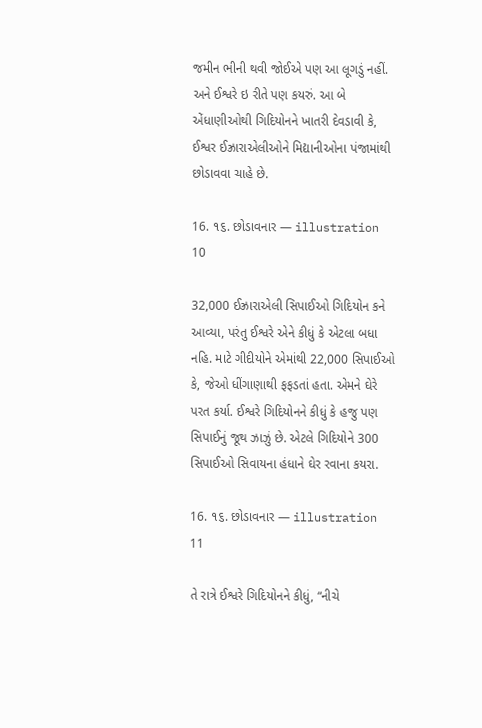જમીન ભીની થવી જોઈએ પણ આ લૂગડું નહીં. અને ઈશ્વરે ઇ રીતે પણ કયરું. આ બે એંધાણીઓથી ગિદિયોનને ખાતરી દેવડાવી કે, ઈશ્વર ઈઝ્રારાએલીઓને મિદ્યાનીઓના પંજામાંથી છોડાવવા ચાહે છે.

16. ૧૬. છોડાવનાર — illustration 10

32,000 ઈઝ્રારાએલી સિપાઈઓ ગિદિયોન કને આવ્યા, પરંતુ ઈશ્વરે એને કીધું કે એટલા બધા નહિ. માટે ગીદીયોને એમાંથી 22,000 સિપાઈઓ કે, જેઓ ધીંગાણાથી ફફડતાં હતા. એમને ઘેરે પરત કર્યા. ઈશ્વરે ગિદિયોનને કીધું કે હજુ પણ સિપાઈનું જૂથ ઝાઝું છે. એટલે ગિદિયોને 300 સિપાઈઓ સિવાયના હંધાને ઘેર રવાના કયરા.

16. ૧૬. છોડાવનાર — illustration 11

તે રાત્રે ઈશ્વરે ગિદિયોનને કીધું, “નીચે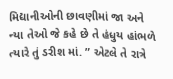મિદ્યાનીઓની છાવણીમાં જા અને ન્યા તેઓ જે કહે છે તે હંધુય હાંભળે ત્યારે તું ડરીશ માં. ” એટલે તે રાત્રે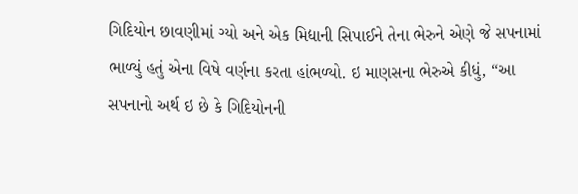ગિદિયોન છાવણીમાં ગ્યો અને એક મિદ્યાની સિપાઈને તેના ભેરુને એણે જે સપનામાં ભાળ્યું હતું એના વિષે વર્ણના કરતા હાંભળ્યો. ઇ માણસના ભેરુએ કીધું, “આ સપનાનો અર્થ ઇ છે કે ગિદિયોનની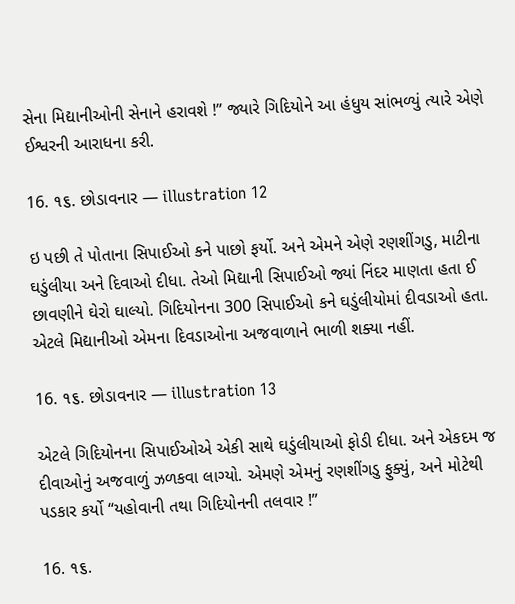સેના મિદ્યાનીઓની સેનાને હરાવશે !” જ્યારે ગિદિયોને આ હંધુય સાંભળ્યું ત્યારે એણે ઈશ્વરની આરાધના કરી.

16. ૧૬. છોડાવનાર — illustration 12

ઇ પછી તે પોતાના સિપાઈઓ કને પાછો ફર્યો. અને એમને એણે રણશીંગડુ, માટીના ઘડુંલીયા અને દિવાઓ દીધા. તેઓ મિદ્યાની સિપાઈઓ જ્યાં નિંદર માણતા હતા ઈ છાવણીને ઘેરો ઘાલ્યો. ગિદિયોનના 300 સિપાઈઓ કને ઘડુંલીયોમાં દીવડાઓ હતા. એટલે મિદ્યાનીઓ એમના દિવડાઓના અજવાળાને ભાળી શક્યા નહીં.

16. ૧૬. છોડાવનાર — illustration 13

એટલે ગિદિયોનના સિપાઈઓએ એકી સાથે ઘડુંલીયાઓ ફોડી દીધા. અને એકદમ જ દીવાઓનું અજવાળું ઝળકવા લાગ્યો. એમણે એમનું રણશીંગડુ ફુક્યું, અને મોટેથી પડકાર કર્યો “યહોવાની તથા ગિદિયોનની તલવાર !”

16. ૧૬.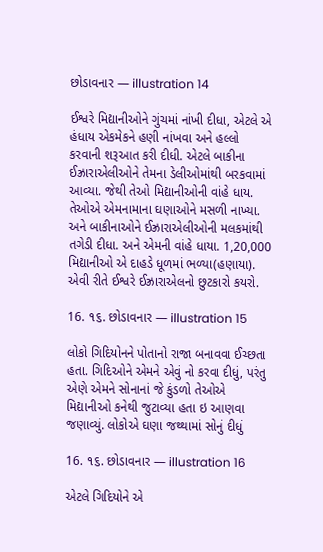છોડાવનાર — illustration 14

ઈશ્વરે મિદ્યાનીઓને ગુંચમાં નાંખી દીધા, એટલે એ હંધાય એકમેકને હણી નાંખવા અને હલ્લો કરવાની શરૂઆત કરી દીધી. એટલે બાકીના ઈઝ્રારાએલીઓને તેમના ડેલીઓમાંથી બરકવામાં આવ્યા. જેથી તેઓ મિદ્યાનીઓની વાંહે ધાય. તેઓએ એમનામાના ઘણાઓને મસળી નાખ્યા. અને બાકીનાઓને ઈઝ્રારાએલીઓની મલકમાંથી તગેડી દીધા. અને એમની વાંહે ધાયા. 1,20,000 મિદ્યાનીઓ એ દાહડે ધૂળમાં ભળ્યા(હણાયા). એવી રીતે ઈશ્વરે ઈઝ્રારાએલનો છુટકારો કયરો.

16. ૧૬. છોડાવનાર — illustration 15

લોકો ગિદિયોનને પોતાનો રાજા બનાવવા ઈચ્છતા હતા. ગિદિઓને એમને એવું નો કરવા દીધું, પરંતુ એણે એમને સોનાનાં જે કુંડળો તેઓએ મિદ્યાનીઓ કનેથી જુટાવ્યા હતા ઇ આણવા જણાવ્યું. લોકોએ ઘણા જથ્થામાં સોનું દીધું

16. ૧૬. છોડાવનાર — illustration 16

એટલે ગિદિયોને એ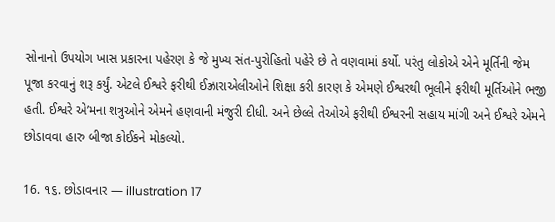સોનાનો ઉપયોગ ખાસ પ્રકારના પહેરણ કે જે મુખ્ય સંત-પુરોહિતો પહેરે છે તે વણવામાં કર્યો. પરંતુ લોકોએ એને મૂર્તિની જેમ પૂજા કરવાનું શરૂ કર્યું. એટલે ઈશ્વરે ફરીથી ઈઝ્રારાએલીઓને શિક્ષા કરી કારણ કે એમણે ઈશ્વરથી ભૂલીને ફરીથી મૂર્તિઓને ભજી હતી. ઈશ્વરે એ’મના શત્રુઓને એમને હણવાની મંજુરી દીધી. અને છેલ્લે તેઓએ ફરીથી ઈશ્વરની સહાય માંગી અને ઈશ્વરે એમને છોડાવવા હારુ બીજા કોઈકને મોકલ્યો.

16. ૧૬. છોડાવનાર — illustration 17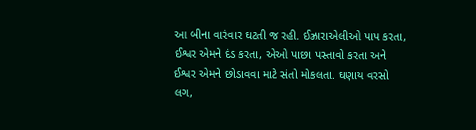આ બીના વારંવાર ઘટતી જ રહી. ઈઝ્રારાએલીઓ પાપ કરતા, ઈશ્વર એમને દંડ કરતા, એઓ પાછા પસ્તાવો કરતા અને ઈશ્વર એમને છોડાવવા માટે સંતો મોકલતા. ઘણાય વરસો લગ,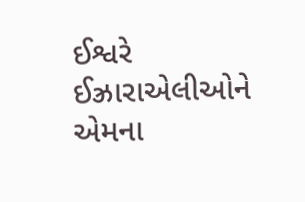ઈશ્વરે ઈઝ્રારાએલીઓને એમના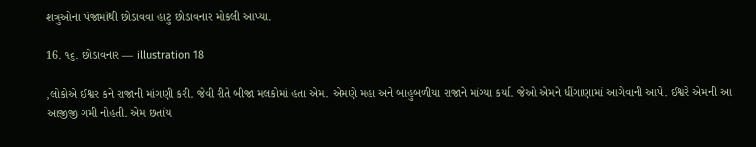શત્રુઓના પંજામાંથી છોડાવવા હાટુ છોડાવનાર મોકલી આપ્યા.

16. ૧૬. છોડાવનાર — illustration 18

,લોકોએ ઈશ્વર કને રાજાની માંગણી કરી. જેવી રીતે બીજા મલકોમાં હતા એમ. એમણે મહા અને બાહુબળીયા રાજાને માંગ્યા કર્યા. જેઓ એમને ધીંગાણામાં આગેવાની આપે. ઈશ્વરે એમની આ આજીજી ગમી નોહતી. એમ છતાંય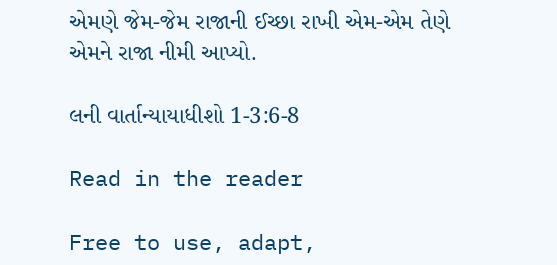એમણે જેમ-જેમ રાજાની ઈચ્છા રાખી એમ-એમ તેણે એમને રાજા નીમી આપ્યો.

લની વાર્તાન્યાયાધીશો 1-3:6-8

Read in the reader

Free to use, adapt,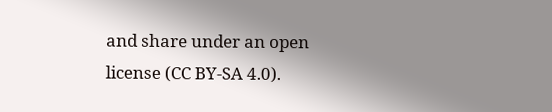and share under an open license (CC BY-SA 4.0).